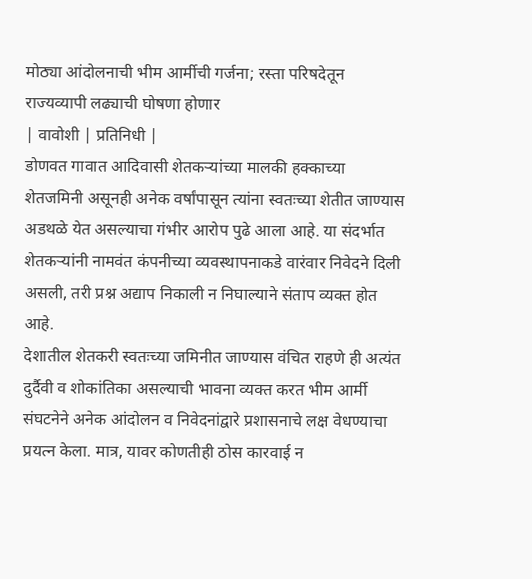मोठ्या आंदोलनाची भीम आर्मीची गर्जना; रस्ता परिषदेतून राज्यव्यापी लढ्याची घोषणा होणार
| वावोशी | प्रतिनिधी |
डोणवत गावात आदिवासी शेतकऱ्यांच्या मालकी हक्काच्या शेतजमिनी असूनही अनेक वर्षांपासून त्यांना स्वतःच्या शेतीत जाण्यास अडथळे येत असल्याचा गंभीर आरोप पुढे आला आहे. या संदर्भात शेतकऱ्यांनी नामवंत कंपनीच्या व्यवस्थापनाकडे वारंवार निवेदने दिली असली, तरी प्रश्न अद्याप निकाली न निघाल्याने संताप व्यक्त होत आहे.
देशातील शेतकरी स्वतःच्या जमिनीत जाण्यास वंचित राहणे ही अत्यंत दुर्दैवी व शोकांतिका असल्याची भावना व्यक्त करत भीम आर्मी संघटनेने अनेक आंदोलन व निवेदनांद्वारे प्रशासनाचे लक्ष वेधण्याचा प्रयत्न केला. मात्र, यावर कोणतीही ठोस कारवाई न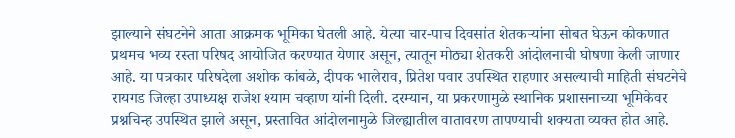झाल्याने संघटनेने आता आक्रमक भूमिका घेतली आहे. येत्या चार-पाच दिवसांत शेतकऱ्यांना सोबत घेऊन कोकणात प्रथमच भव्य रस्ता परिषद आयोजित करण्यात येणार असून, त्यातून मोठ्या शेतकरी आंदोलनाची घोषणा केली जाणार आहे. या पत्रकार परिषदेला अशोक कांबळे, दीपक भालेराव, प्रितेश पवार उपस्थित राहणार असल्याची माहिती संघटनेचे रायगड जिल्हा उपाध्यक्ष राजेश श्याम चव्हाण यांनी दिली. दरम्यान, या प्रकरणामुळे स्थानिक प्रशासनाच्या भूमिकेवर प्रश्नचिन्ह उपस्थित झाले असून, प्रस्तावित आंदोलनामुळे जिल्ह्यातील वातावरण तापण्याची शक्यता व्यक्त होत आहे.